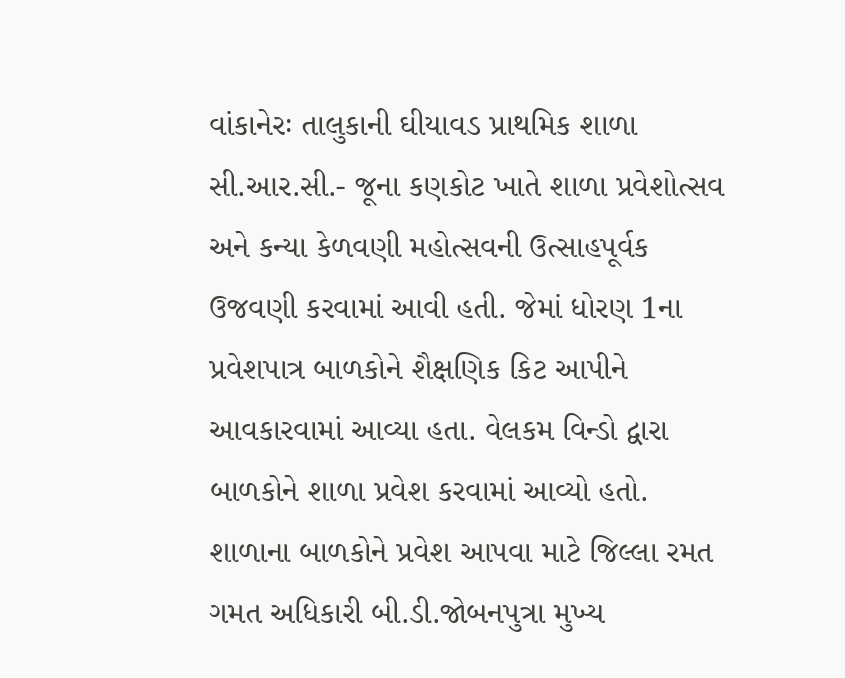વાંકાનેરઃ તાલુકાની ઘીયાવડ પ્રાથમિક શાળા સી.આર.સી.- જૂના કણકોટ ખાતે શાળા પ્રવેશોત્સવ અને કન્યા કેળવણી મહોત્સવની ઉત્સાહપૂર્વક ઉજવણી કરવામાં આવી હતી. જેમાં ધોરણ 1ના પ્રવેશપાત્ર બાળકોને શૈક્ષણિક કિટ આપીને આવકારવામાં આવ્યા હતા. વેલકમ વિન્ડો દ્વારા બાળકોને શાળા પ્રવેશ કરવામાં આવ્યો હતો. શાળાના બાળકોને પ્રવેશ આપવા માટે જિલ્લા રમત ગમત અધિકારી બી.ડી.જોબનપુત્રા મુખ્ય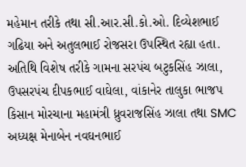મહેમાન તરીકે તથા સી.આર.સી.કો.ઓ. દિવ્યેશભાઈ ગઢિયા અને અતુલભાઈ રોજસરા ઉપસ્થિત રહ્યા હતા. અતિથિ વિશેષ તરીકે ગામના સરપંચ બટુકસિંહ ઝાલા, ઉપસરપંચ દીપકભાઈ વાઘેલા, વાંકાનેર તાલુકા ભાજપ કિસાન મોરચાના મહામંત્રી ધ્રુવરાજસિંહ ઝાલા તથા SMC અધ્યક્ષ મેનાબેન નવઘનભાઈ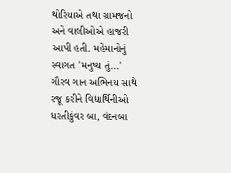થોરિયાએ તથા ગ્રામજનો અને વાલીઓએ હાજરી આપી હતી. મહેમાનોનું સ્વાગત 'મનુષ્ય તું...' ગૌરવ ગાન અભિનય સાથે રજૂ કરીને વિદ્યાર્થિનીઓ ધરતીકુંવર બા, વંદનબા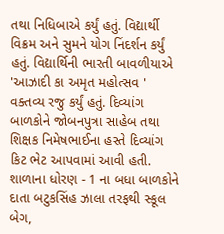તથા નિધિબાએ કર્યું હતું. વિદ્યાર્થી વિક્રમ અને સુમને યોગ નિંદર્શન કર્યું હતું. વિદ્યાર્થિની ભારતી બાવળીયાએ 'આઝાદી કા અમૃત મહોત્સવ ' વક્તવ્ય રજુ કર્યું હતું. દિવ્યાંગ બાળકોને જોબનપુત્રા સાહેબ તથા શિક્ષક નિમેષભાઈના હસ્તે દિવ્યાંગ કિટ ભેટ આપવામાં આવી હતી. શાળાના ધોરણ - 1 ના બધા બાળકોને દાતા બટુકસિંહ ઝાલા તરફથી સ્કૂલ બેગ,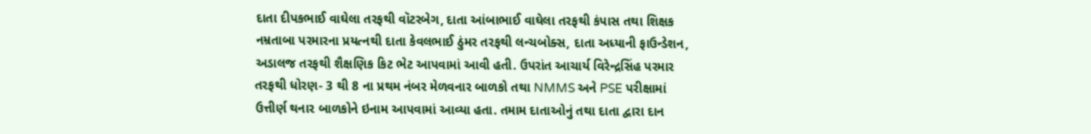દાતા દીપકભાઈ વાઘેલા તરફથી વૉટરબેગ, દાતા આંબાભાઈ વાઘેલા તરફથી કંપાસ તથા શિક્ષક નમ્રતાબા પરમારના પ્રયત્નથી દાતા કેવલભાઈ ઠુંમર તરફથી લન્ચબોક્સ, દાતા અધ્યાની ફાઉન્ડેશન, અડાલજ તરફથી શૈક્ષણિક કિટ ભેટ આપવામાં આવી હતી. ઉપરાંત આચાર્ય વિરેન્દ્રસિંહ પરમાર તરફથી ધોરણ- 3 થી 8 ના પ્રથમ નંબર મેળવનાર બાળકો તથા NMMS અને PSE પરીક્ષામાં ઉત્તીર્ણ થનાર બાળકોને ઇનામ આપવામાં આવ્યા હતા. તમામ દાતાઓનું તથા દાતા દ્વારા દાન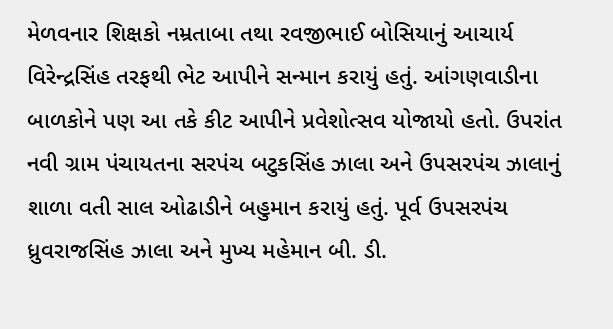મેળવનાર શિક્ષકો નમ્રતાબા તથા રવજીભાઈ બોસિયાનું આચાર્ય વિરેન્દ્રસિંહ તરફથી ભેટ આપીને સન્માન કરાયું હતું. આંગણવાડીના બાળકોને પણ આ તકે કીટ આપીને પ્રવેશોત્સવ યોજાયો હતો. ઉપરાંત નવી ગ્રામ પંચાયતના સરપંચ બટુકસિંહ ઝાલા અને ઉપસરપંચ ઝાલાનું શાળા વતી સાલ ઓઢાડીને બહુમાન કરાયું હતું. પૂર્વ ઉપસરપંચ ધ્રુવરાજસિંહ ઝાલા અને મુખ્ય મહેમાન બી. ડી.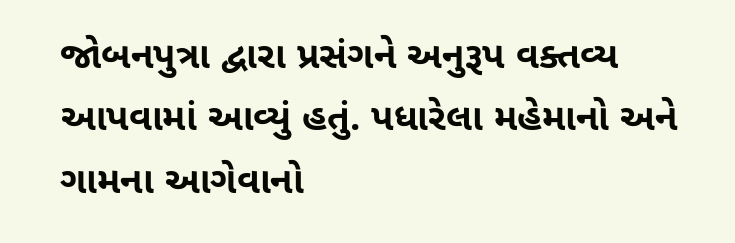જોબનપુત્રા દ્વારા પ્રસંગને અનુરૂપ વક્તવ્ય આપવામાં આવ્યું હતું. પધારેલા મહેમાનો અને ગામના આગેવાનો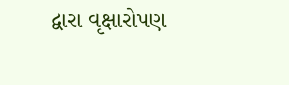દ્વારા વૃક્ષારોપણ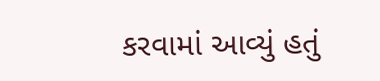કરવામાં આવ્યું હતું